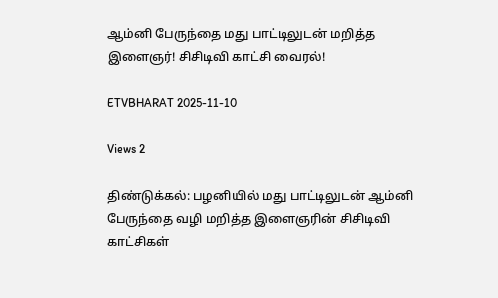ஆம்னி பேருந்தை மது பாட்டிலுடன் மறித்த இளைஞர்! சிசிடிவி காட்சி வைரல்!

ETVBHARAT 2025-11-10

Views 2

திண்டுக்கல்: பழனியில் மது பாட்டிலுடன் ஆம்னி பேருந்தை வழி மறித்த இளைஞரின் சிசிடிவி காட்சிகள்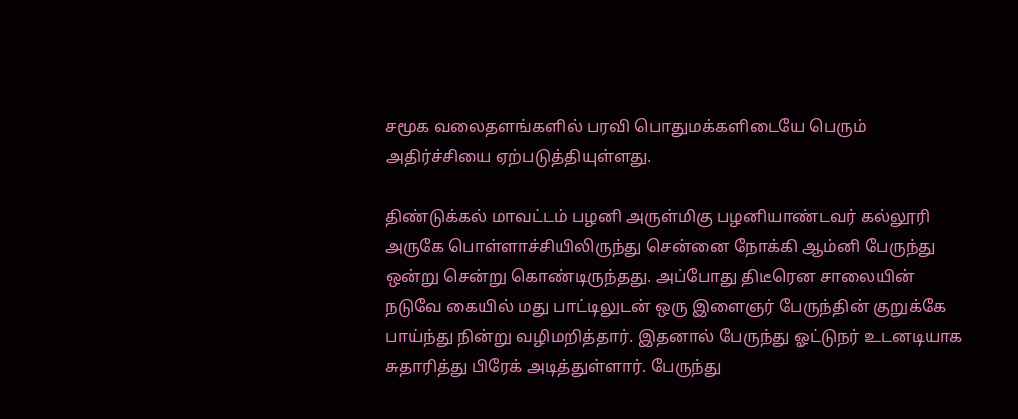சமூக வலைதளங்களில் பரவி பொதுமக்களிடையே பெரும் அதிர்ச்சியை ஏற்படுத்தியுள்ளது.

திண்டுக்கல் மாவட்டம் பழனி அருள்மிகு பழனியாண்டவர் கல்லூரி அருகே பொள்ளாச்சியிலிருந்து சென்னை நோக்கி ஆம்னி பேருந்து ஒன்று சென்று கொண்டிருந்தது. அப்போது திடீரென சாலையின் நடுவே கையில் மது பாட்டிலுடன் ஒரு இளைஞர் பேருந்தின் குறுக்கே பாய்ந்து நின்று வழிமறித்தார். இதனால் பேருந்து ஓட்டுநர் உடனடியாக சுதாரித்து பிரேக் அடித்துள்ளார். பேருந்து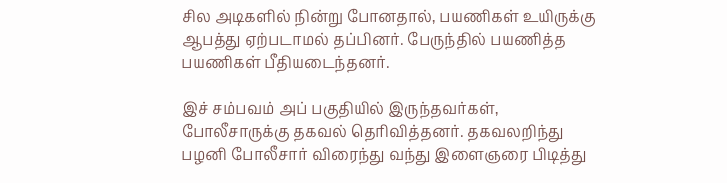சில அடிகளில் நின்று போனதால், பயணிகள் உயிருக்கு ஆபத்து ஏற்படாமல் தப்பினர். பேருந்தில் பயணித்த பயணிகள் பீதியடைந்தனர்.

இச் சம்பவம் அப் பகுதியில் இருந்தவர்கள், போலீசாருக்கு தகவல் தெரிவித்தனர். தகவலறிந்து பழனி போலீசார் விரைந்து வந்து இளைஞரை பிடித்து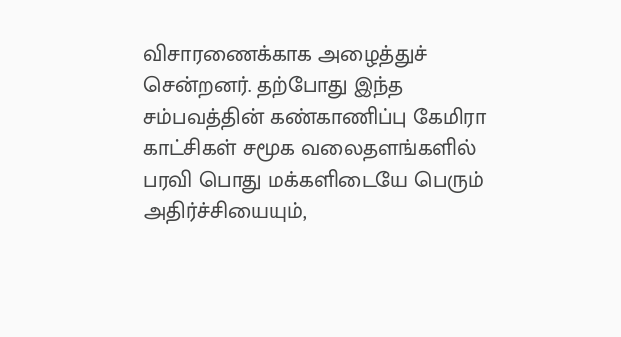விசாரணைக்காக அழைத்துச் சென்றனர். தற்போது இந்த சம்பவத்தின் கண்காணிப்பு கேமிரா காட்சிகள் சமூக வலைதளங்களில் பரவி பொது மக்களிடையே பெரும் அதிர்ச்சியையும்,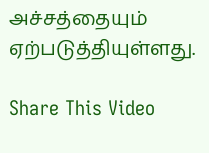அச்சத்தையும் ஏற்படுத்தியுள்ளது.

Share This Video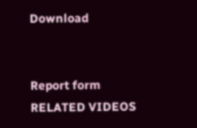Download


Report form
RELATED VIDEOS